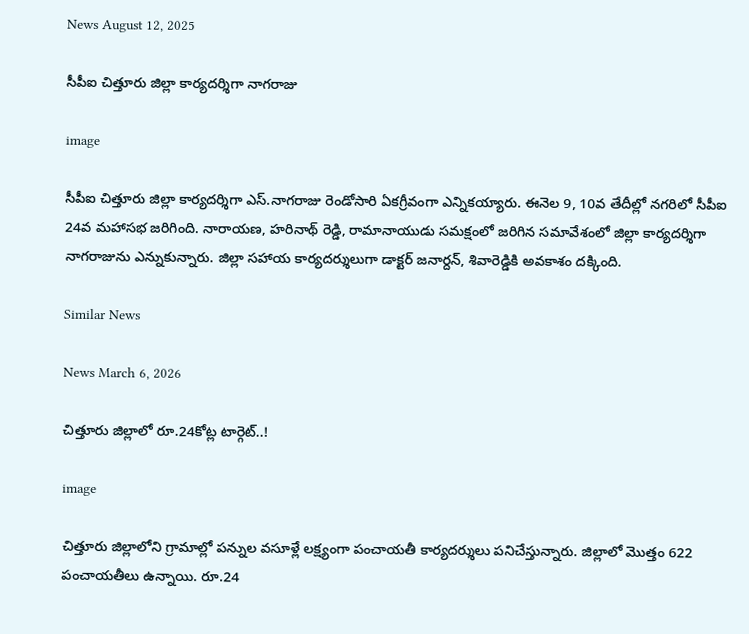News August 12, 2025

సీపీఐ చిత్తూరు జిల్లా కార్యదర్శిగా నాగరాజు

image

సీపీఐ చిత్తూరు జిల్లా కార్యదర్శిగా ఎస్.నాగరాజు రెండోసారి ఏకగ్రీవంగా ఎన్నికయ్యారు. ఈనెల 9, 10వ తేదీల్లో నగరిలో సీపీఐ 24వ మహాసభ జరిగింది. నారాయణ, హరినాథ్ రెడ్డి, రామానాయుడు సమక్షంలో జరిగిన సమావేశంలో జిల్లా కార్యదర్శిగా నాగరాజును ఎన్నుకున్నారు. జిల్లా సహాయ కార్యదర్శులుగా డాక్టర్ జనార్దన్, శివారెడ్డికి అవకాశం దక్కింది.

Similar News

News March 6, 2026

చిత్తూరు జిల్లాలో రూ.24కోట్ల టార్గెట్..!

image

చిత్తూరు జిల్లాలోని గ్రామాల్లో పన్నుల వసూళ్లే లక్ష్యంగా పంచాయతీ కార్యదర్శులు పనిచేస్తున్నారు. జిల్లాలో మొత్తం 622 పంచాయతీలు ఉన్నాయి. రూ.24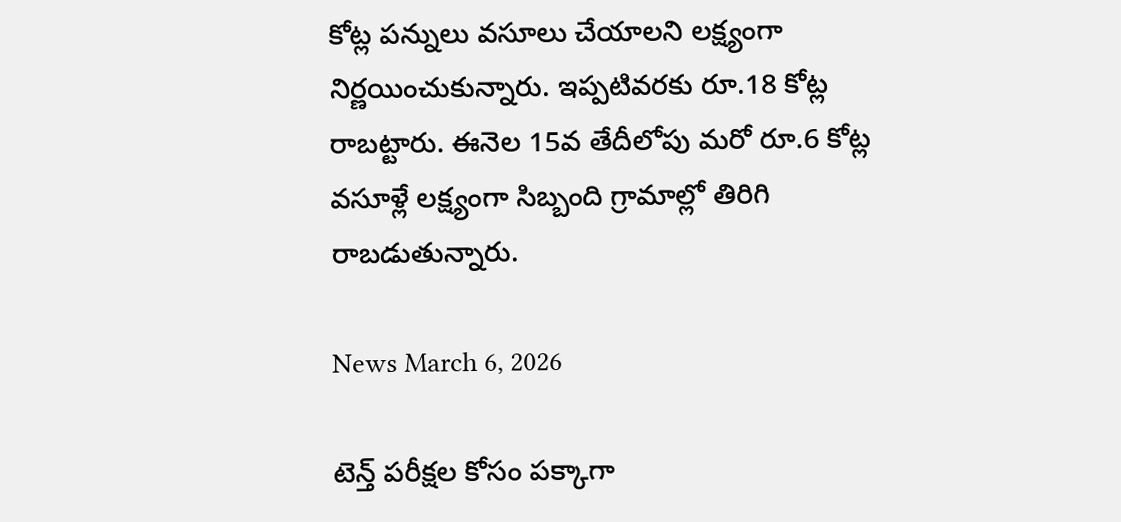కోట్ల పన్నులు వసూలు చేయాలని లక్ష్యంగా నిర్ణయించుకున్నారు. ఇప్పటివరకు రూ.18 కోట్ల రాబట్టారు. ఈనెల 15వ తేదీలోపు మరో రూ.6 కోట్ల వసూళ్లే లక్ష్యంగా సిబ్బంది గ్రామాల్లో తిరిగి రాబడుతున్నారు.

News March 6, 2026

టెన్త్ పరీక్షల కోసం పక్కాగా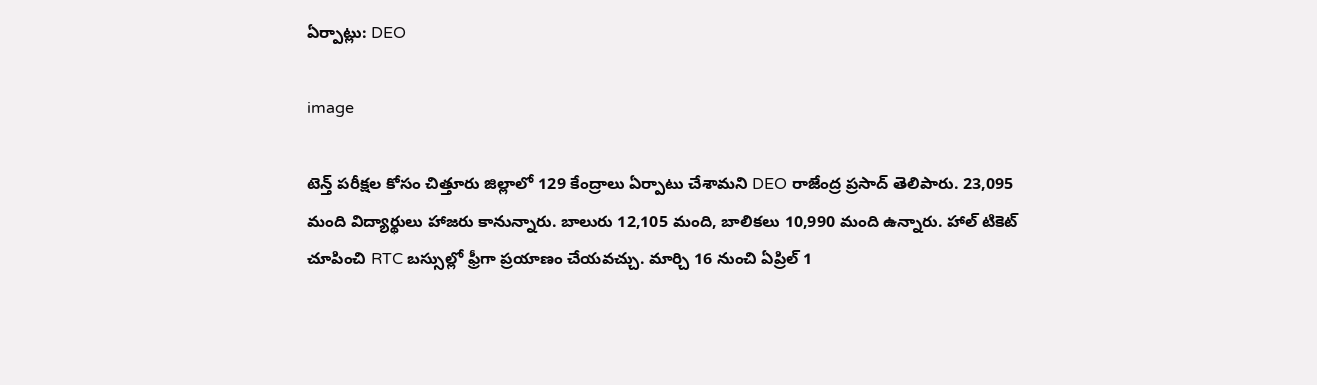ఏర్పాట్లు: DEO

image

టెన్త్ పరీక్షల కోసం చిత్తూరు జిల్లాలో 129 కేంద్రాలు ఏర్పాటు చేశామని DEO రాజేంద్ర ప్రసాద్ తెలిపారు. 23,095 మంది విద్యార్థులు హాజరు కానున్నారు. బాలురు 12,105 మంది, బాలికలు 10,990 మంది ఉన్నారు. హాల్ టికెట్ చూపించి RTC బస్సుల్లో ఫ్రీగా ప్రయాణం చేయవచ్చు. మార్చి 16 నుంచి ఏప్రిల్ 1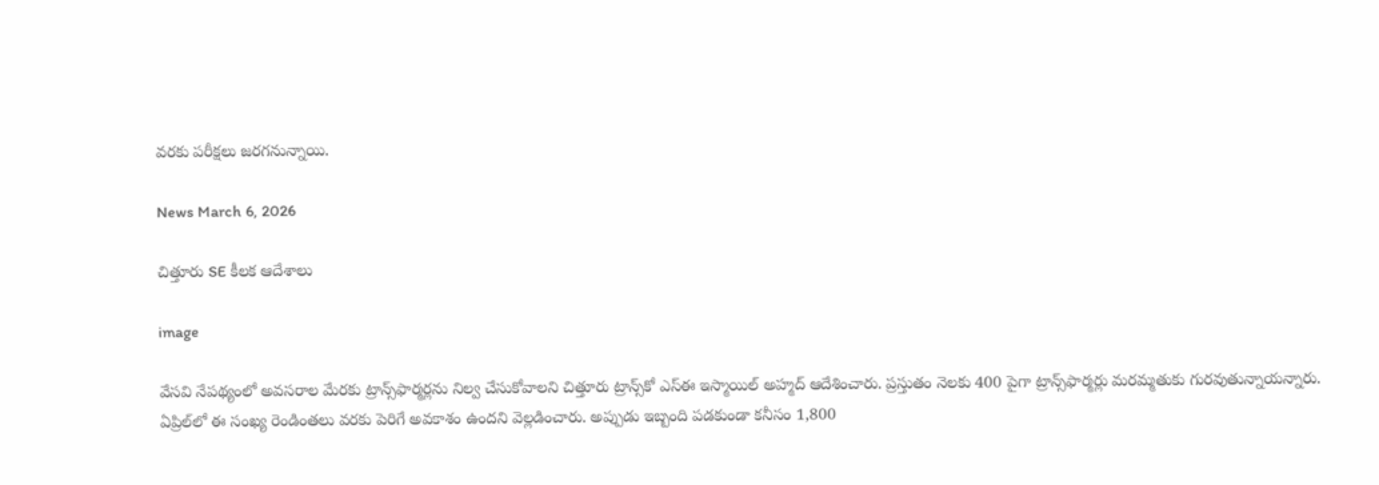వరకు పరీక్షలు జరగనున్నాయి.

News March 6, 2026

చిత్తూరు SE కీలక ఆదేశాలు

image

వేసవి నేపథ్యంలో అవసరాల మేరకు ట్రాన్స్‌ఫార్మర్లను నిల్వ చేసుకోవాలని చిత్తూరు ట్రాన్స్‌కో ఎస్ఈ ఇస్మాయిల్ అహ్మద్ ఆదేశించారు. ప్రస్తుతం నెలకు 400 పైగా ట్రాన్స్‌ఫార్మర్లు మరమ్మతుకు గురవుతున్నాయన్నారు. ఏప్రిల్‌లో ఈ సంఖ్య రెండింతలు వరకు పెరిగే అవకాశం ఉందని వెల్లడించారు. అప్పుడు ఇబ్బంది పడకుండా కనీసం 1,800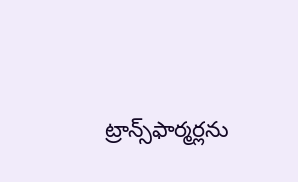ట్రాన్స్‌ఫార్మర్లను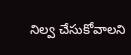నిల్వ చేసుకోవాలని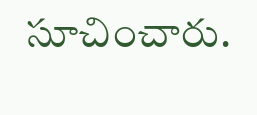సూచించారు.